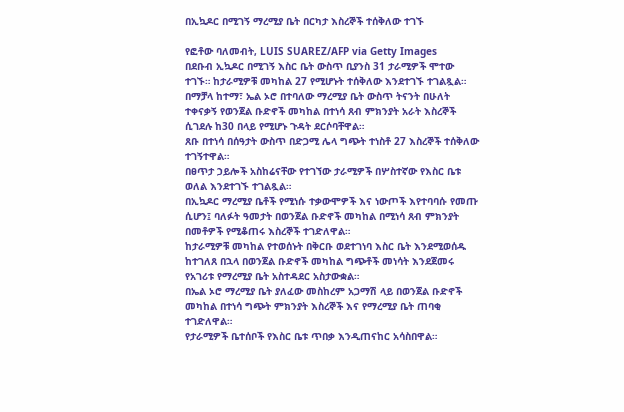በኢኳዶር በሚገኝ ማረሚያ ቤት በርካታ እስረኞች ተሰቅለው ተገኙ

የፎቶው ባለመብት, LUIS SUAREZ/AFP via Getty Images
በደቡብ ኢኳዶር በሚገኝ እስር ቤት ውስጥ ቢያንስ 31 ታራሚዎች ሞተው ተገኙ። ከታራሚዎቹ መካከል 27 የሚሆኑት ተሰቅለው እንደተገኙ ተገልጿል።
በማቻላ ከተማ፣ ኤል ኦሮ በተባለው ማረሚያ ቤት ውስጥ ትናንት በሁለት ተቀናቃኝ የወንጀል ቡድኖች መካከል በተነሳ ጸብ ምክንያት አራት እስረኞች ሲገደሉ ከ30 በላይ የሚሆኑ ጉዳት ደርሶባቸዋል።
ጸቡ በተነሳ በሰዓታት ውስጥ በድጋሚ ሌላ ግጭት ተነስቶ 27 እስረኞች ተሰቅለው ተገኝተዋል።
በፀጥታ ኃይሎች አስከሬናቸው የተገኘው ታራሚዎች በሦስተኛው የእስር ቤቱ ወለል እንደተገኙ ተገልጿል።
በኢኳዶር ማረሚያ ቤቶች የሚነሱ ተቃውሞዎች እና ነውጦች እየተባባሱ የመጡ ሲሆን፤ ባለፉት ዓመታት በወንጀል ቡድኖች መካከል በሚነሳ ጸብ ምክንያት በመቶዎች የሚቆጠሩ እስረኞች ተገድለዋል።
ከታራሚዎቹ መካከል የተወሰኑት በቅርቡ ወደተገነባ እስር ቤት እንደሚወሰዱ ከተገለጸ በኋላ በወንጀል ቡድኖች መካከል ግጭቶች መነሳት እንደጀመሩ የአገሪቱ የማረሚያ ቤት አስተዳደር አስታውቋል።
በኤል ኦሮ ማረሚያ ቤት ያለፈው መስከረም አጋማሽ ላይ በወንጀል ቡድኖች መካከል በተነሳ ግጭት ምክንያት እስረኞች እና የማረሚያ ቤት ጠባቂ ተገድለዋል።
የታራሚዎች ቤተሰቦች የእስር ቤቱ ጥበቃ እንዲጠናከር አሳስበዋል።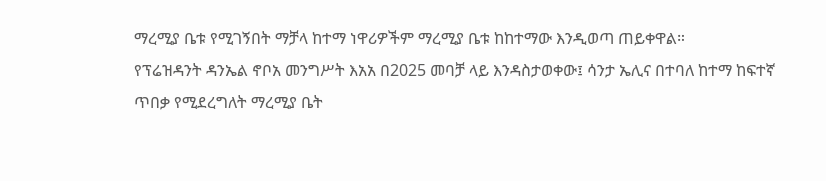ማረሚያ ቤቱ የሚገኝበት ማቻላ ከተማ ነዋሪዎችም ማረሚያ ቤቱ ከከተማው እንዲወጣ ጠይቀዋል።
የፕሬዝዳንት ዳንኤል ኖቦአ መንግሥት እአአ በ2025 መባቻ ላይ እንዳስታወቀው፤ ሳንታ ኤሊና በተባለ ከተማ ከፍተኛ ጥበቃ የሚደረግለት ማረሚያ ቤት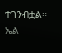ተገንብቷል።
ኤል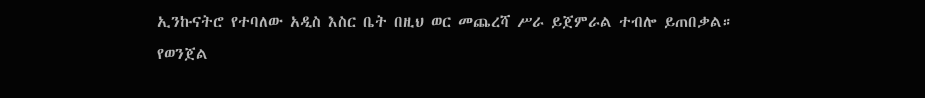ኢንኩናትሮ የተባለው አዲስ እስር ቤት በዚህ ወር መጨረሻ ሥራ ይጀምራል ተብሎ ይጠበቃል።
የወንጀል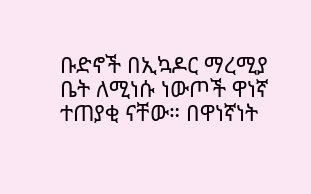ቡድኖች በኢኳዶር ማረሚያ ቤት ለሚነሱ ነውጦች ዋነኛ ተጠያቂ ናቸው። በዋነኛነት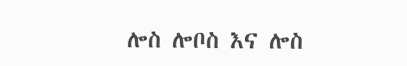ሎስ ሎቦስ እና ሎስ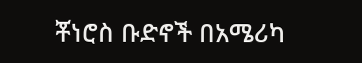ቾነሮስ ቡድኖች በአሜሪካ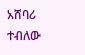አሸባሪ ተብለው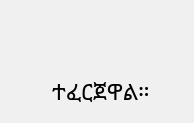ተፈርጀዋል።